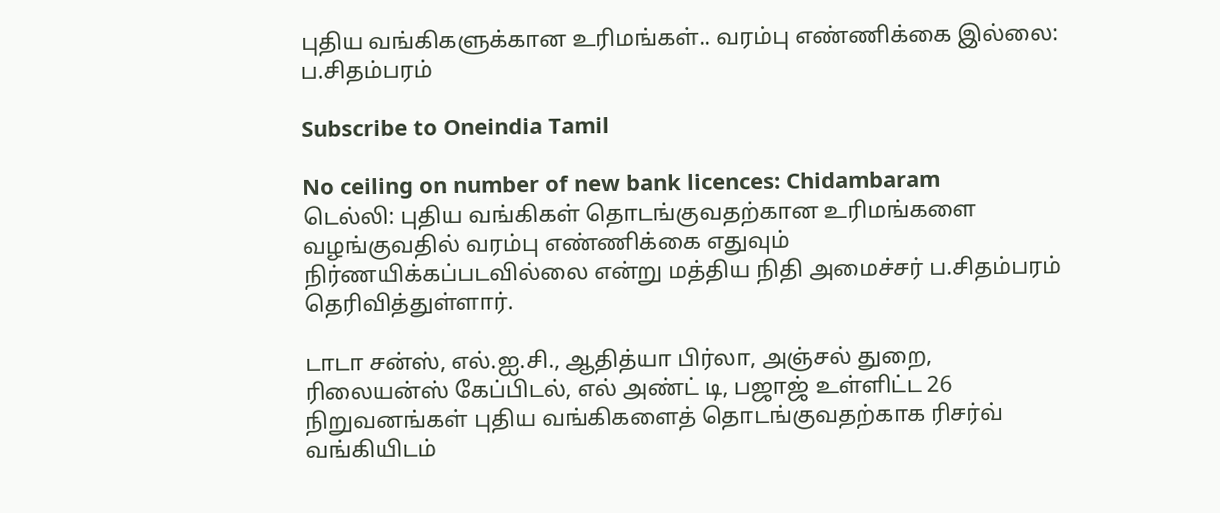புதிய வங்கிகளுக்கான உரிமங்கள்.. வரம்பு எண்ணிக்கை இல்லை: ப.சிதம்பரம்

Subscribe to Oneindia Tamil

No ceiling on number of new bank licences: Chidambaram
டெல்லி: புதிய வங்கிகள் தொடங்குவதற்கான உரிமங்களை வழங்குவதில் வரம்பு எண்ணிக்கை எதுவும் நிர்ணயிக்கப்படவில்லை என்று மத்திய நிதி அமைச்சர் ப.சிதம்பரம் தெரிவித்துள்ளார்.

டாடா சன்ஸ், எல்.ஐ.சி., ஆதித்யா பிர்லா, அஞ்சல் துறை, ரிலையன்ஸ் கேப்பிடல், எல் அண்ட் டி, பஜாஜ் உள்ளிட்ட 26 நிறுவனங்கள் புதிய வங்கிகளைத் தொடங்குவதற்காக ரிசர்வ் வங்கியிடம்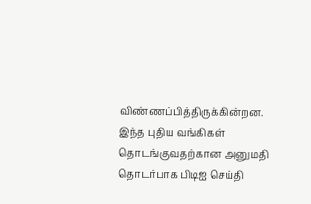விண்ணப்பித்திருக்கின்றன. இந்த புதிய வங்கிகள் தொடங்குவதற்கான அனுமதி தொடர்பாக பிடிஐ செய்தி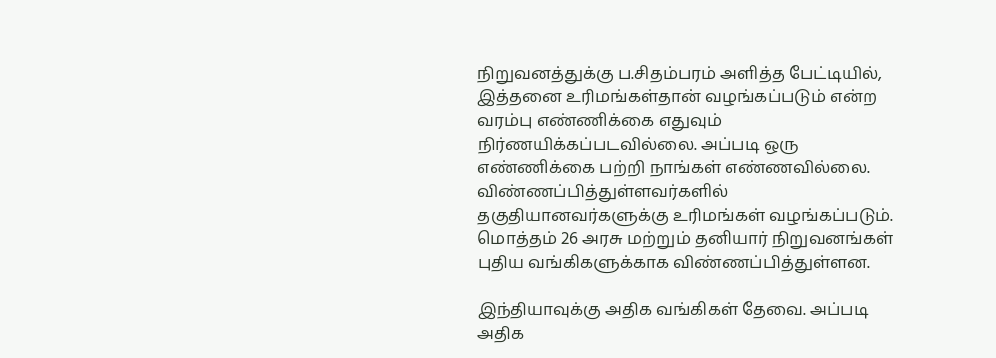நிறுவனத்துக்கு ப.சிதம்பரம் அளித்த பேட்டியில், இத்தனை உரிமங்கள்தான் வழங்கப்படும் என்ற வரம்பு எண்ணிக்கை எதுவும் நிர்ணயிக்கப்படவில்லை. அப்படி ஒரு எண்ணிக்கை பற்றி நாங்கள் எண்ணவில்லை. விண்ணப்பித்துள்ளவர்களில் தகுதியானவர்களுக்கு உரிமங்கள் வழங்கப்படும். மொத்தம் 26 அரசு மற்றும் தனியார் நிறுவனங்கள் புதிய வங்கிகளுக்காக விண்ணப்பித்துள்ளன.

இந்தியாவுக்கு அதிக வங்கிகள் தேவை. அப்படி அதிக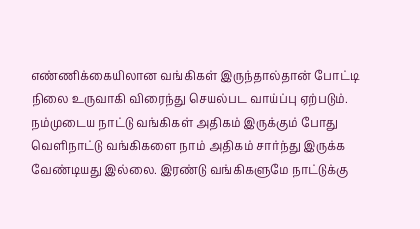எண்ணிக்கையிலான வங்கிகள் இருந்தால்தான் போட்டி நிலை உருவாகி விரைந்து செயல்பட வாய்ப்பு ஏற்படும். நம்முடைய நாட்டு வங்கிகள் அதிகம் இருக்கும் போது வெளிநாட்டு வங்கிகளை நாம் அதிகம் சார்ந்து இருக்க வேண்டியது இல்லை. இரண்டு வங்கிகளுமே நாட்டுக்கு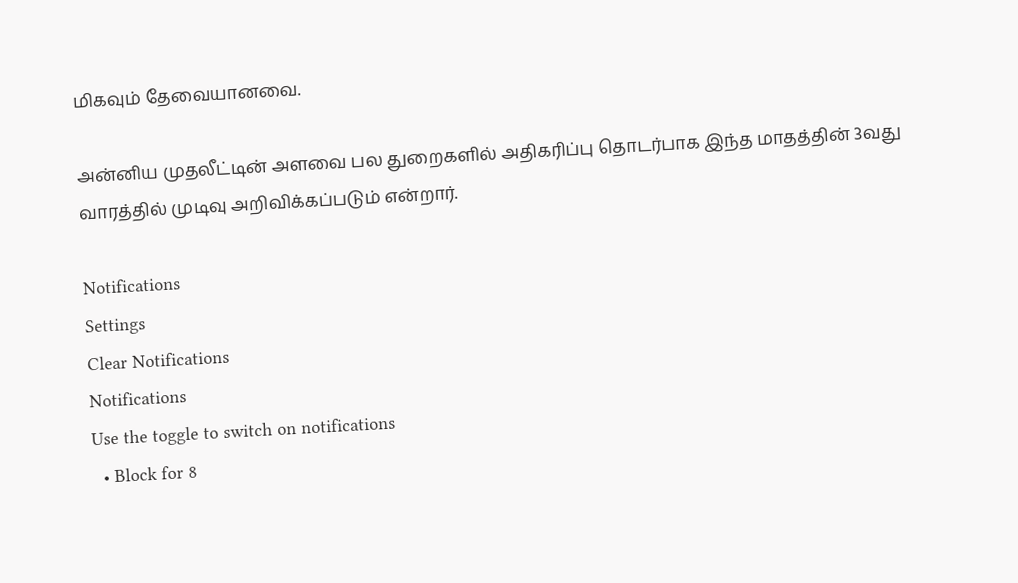மிகவும் தேவையானவை.

அன்னிய முதலீட்டின் அளவை பல துறைகளில் அதிகரிப்பு தொடர்பாக இந்த மாதத்தின் 3வது வாரத்தில் முடிவு அறிவிக்கப்படும் என்றார்.

Notifications
Settings
Clear Notifications
Notifications
Use the toggle to switch on notifications
  • Block for 8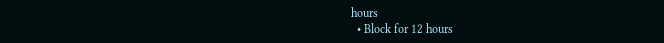hours
  • Block for 12 hours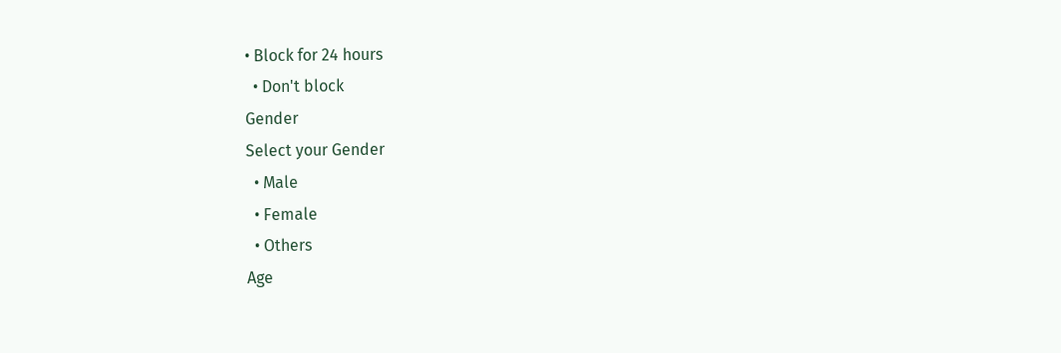• Block for 24 hours
  • Don't block
Gender
Select your Gender
  • Male
  • Female
  • Others
Age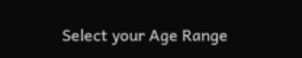Select your Age Range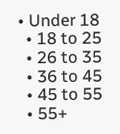• Under 18
  • 18 to 25
  • 26 to 35
  • 36 to 45
  • 45 to 55
  • 55+